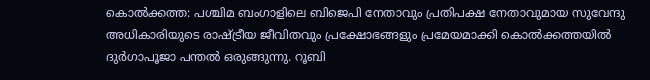കൊൽക്കത്ത: പശ്ചിമ ബംഗാളിലെ ബിജെപി നേതാവും പ്രതിപക്ഷ നേതാവുമായ സുവേന്ദു അധികാരിയുടെ രാഷ്ട്രീയ ജീവിതവും പ്രക്ഷോഭങ്ങളും പ്രമേയമാക്കി കൊൽക്കത്തയിൽ ദുർഗാപൂജാ പന്തൽ ഒരുങ്ങുന്നു. റൂബി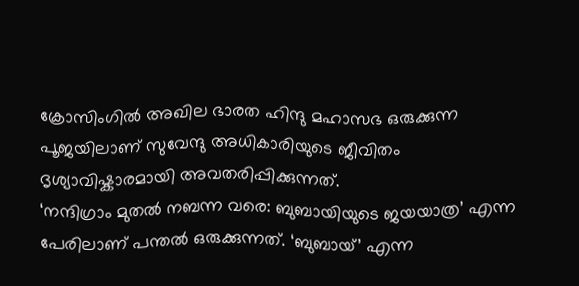ക്രോസിംഗിൽ അഖില ഭാരത ഹിന്ദു മഹാസഭ ഒരുക്കുന്ന പൂജയിലാണ് സുവേന്ദു അധികാരിയുടെ ജീവിതം ദൃശ്യാവിഷ്കാരമായി അവതരിപ്പിക്കുന്നത്.
‘നന്ദിഗ്രാം മുതൽ നബന്ന വരെ: ബുബായിയുടെ ജയയാത്ര’ എന്ന പേരിലാണ് പന്തൽ ഒരുക്കുന്നത്. ‘ബുബായ്’ എന്ന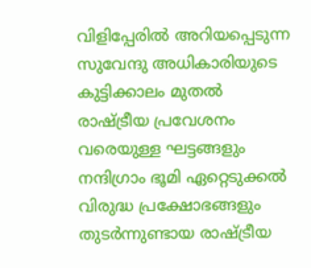വിളിപ്പേരിൽ അറിയപ്പെടുന്ന സുവേന്ദു അധികാരിയുടെ കുട്ടിക്കാലം മുതൽ രാഷ്ട്രീയ പ്രവേശനം വരെയുള്ള ഘട്ടങ്ങളും നന്ദിഗ്രാം ഭൂമി ഏറ്റെടുക്കൽ വിരുദ്ധ പ്രക്ഷോഭങ്ങളും തുടർന്നുണ്ടായ രാഷ്ട്രീയ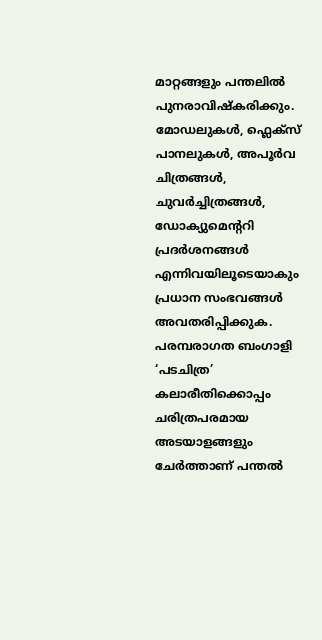മാറ്റങ്ങളും പന്തലിൽ പുനരാവിഷ്കരിക്കും.
മോഡലുകൾ, ഫ്ലെക്സ് പാനലുകൾ, അപൂർവ ചിത്രങ്ങൾ, ചുവർച്ചിത്രങ്ങൾ, ഡോക്യുമെന്ററി പ്രദർശനങ്ങൾ എന്നിവയിലൂടെയാകും പ്രധാന സംഭവങ്ങൾ അവതരിപ്പിക്കുക.
പരമ്പരാഗത ബംഗാളി ‘പടചിത്ര’ കലാരീതിക്കൊപ്പം ചരിത്രപരമായ അടയാളങ്ങളും ചേർത്താണ് പന്തൽ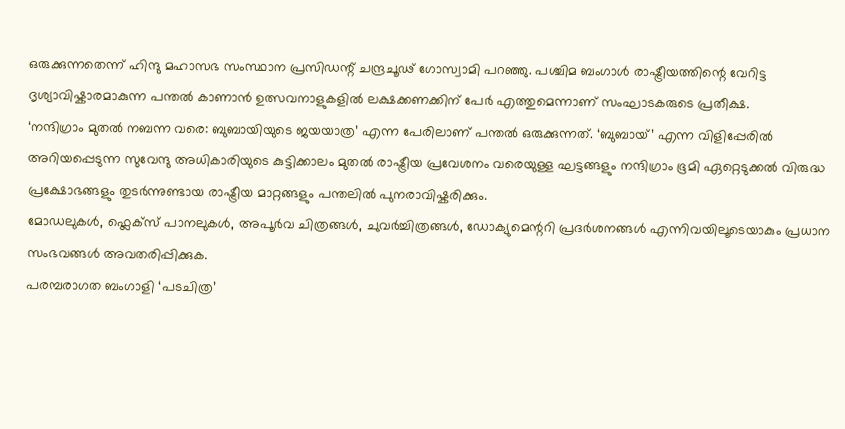ഒരുക്കുന്നതെന്ന് ഹിന്ദു മഹാസഭ സംസ്ഥാന പ്രസിഡന്റ് ചന്ദ്രചൂഢ് ഗോസ്വാമി പറഞ്ഞു. പശ്ചിമ ബംഗാൾ രാഷ്ട്രീയത്തിന്റെ വേറിട്ട ദൃശ്യാവിഷ്കാരമാകുന്ന പന്തൽ കാണാൻ ഉത്സവനാളുകളിൽ ലക്ഷക്കണക്കിന് പേർ എത്തുമെന്നാണ് സംഘാടകരുടെ പ്രതീക്ഷ.
‘നന്ദിഗ്രാം മുതൽ നബന്ന വരെ: ബുബായിയുടെ ജയയാത്ര’ എന്ന പേരിലാണ് പന്തൽ ഒരുക്കുന്നത്. ‘ബുബായ്’ എന്ന വിളിപ്പേരിൽ അറിയപ്പെടുന്ന സുവേന്ദു അധികാരിയുടെ കുട്ടിക്കാലം മുതൽ രാഷ്ട്രീയ പ്രവേശനം വരെയുള്ള ഘട്ടങ്ങളും നന്ദിഗ്രാം ഭൂമി ഏറ്റെടുക്കൽ വിരുദ്ധ പ്രക്ഷോഭങ്ങളും തുടർന്നുണ്ടായ രാഷ്ട്രീയ മാറ്റങ്ങളും പന്തലിൽ പുനരാവിഷ്കരിക്കും.
മോഡലുകൾ, ഫ്ലെക്സ് പാനലുകൾ, അപൂർവ ചിത്രങ്ങൾ, ചുവർച്ചിത്രങ്ങൾ, ഡോക്യുമെന്ററി പ്രദർശനങ്ങൾ എന്നിവയിലൂടെയാകും പ്രധാന സംഭവങ്ങൾ അവതരിപ്പിക്കുക.
പരമ്പരാഗത ബംഗാളി ‘പടചിത്ര’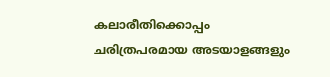കലാരീതിക്കൊപ്പം ചരിത്രപരമായ അടയാളങ്ങളും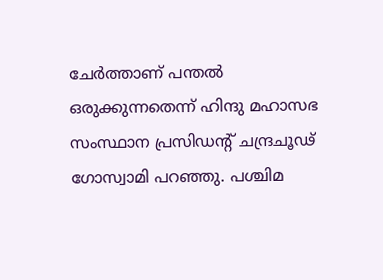ചേർത്താണ് പന്തൽ ഒരുക്കുന്നതെന്ന് ഹിന്ദു മഹാസഭ സംസ്ഥാന പ്രസിഡന്റ് ചന്ദ്രചൂഢ് ഗോസ്വാമി പറഞ്ഞു. പശ്ചിമ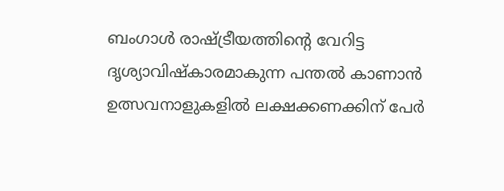ബംഗാൾ രാഷ്ട്രീയത്തിന്റെ വേറിട്ട ദൃശ്യാവിഷ്കാരമാകുന്ന പന്തൽ കാണാൻ ഉത്സവനാളുകളിൽ ലക്ഷക്കണക്കിന് പേർ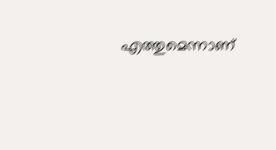എത്തുമെന്നാണ്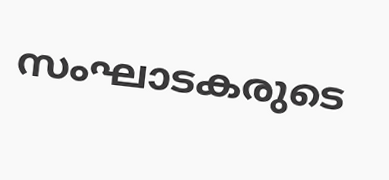സംഘാടകരുടെ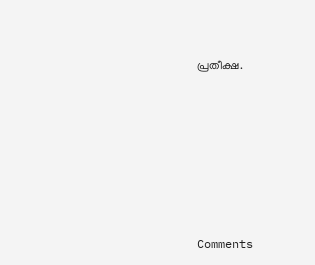പ്രതീക്ഷ.







Comments